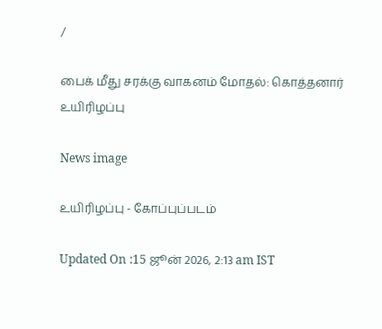/

பைக் மீது சரக்கு வாகனம் மோதல்: கொத்தனார் உயிரிழப்பு

News image

உயிரிழப்பு - கோப்புப்படம்

Updated On :15 ஜூன் 2026, 2:13 am IST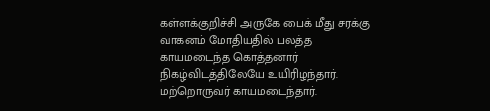கள்ளக்குறிச்சி அருகே பைக் மீது சரக்கு வாகனம் மோதியதில் பலத்த காயமடைந்த கொத்தனார் நிகழ்விடத்திலேயே உயிரிழந்தார். மற்றொருவர் காயமடைந்தார்.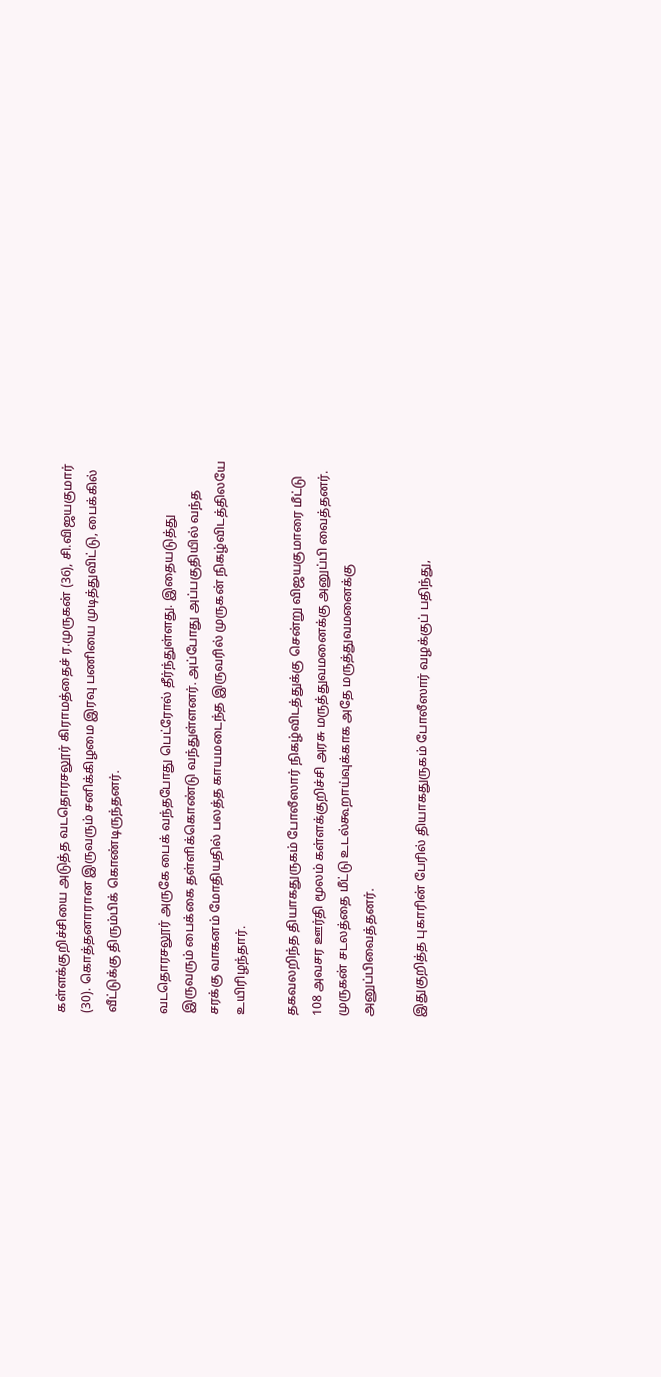கள்ளக்குறிச்சியை அடுத்த வடதொரசலூர் கிராமத்தைச் ர.முருகன் (36), சி.விஜயகுமார் (30). கொத்தனாரான இருவரும் சனிக்கிழமை இரவு பணியை முடித்துவிட்டு, பைக்கில் வீட்டுக்கு திரும்பிக் கொண்டிருந்தனர்.

வடதொரசலூர் அருகே பைக் வந்தபோது பெட்ரோல் தீர்ந்துள்ளது. இதையடுத்து இருவரும் பைக்கை தள்ளிக்கொண்டு வந்துள்ளனர். அப்போது அப்பகுதியில் வந்த சரக்கு வாகனம் மோதியதில் பலத்த காயமடைந்த இருவரில் முருகன் நிகழ்விடத்திலயே உயிரிழந்தார்.

தகவலறிந்த தியாகதுருகம் போலீஸார் நிகழ்விடத்துக்கு சென்று விஜயகுமாரை மீட்டு 108 அவசர ஊர்தி மூலம் கள்ளக்குறிச்சி அரசு மருத்துவமனைக்கு அனுப்பி வைத்தனர். முருகன் சடலத்தை மீட்டு உடல்கூறாய்வுக்காக அதே மருத்துவமனைக்கு அனுப்பிவைத்தனர்.

இதுகுறித்த புகாரின் பேரில் தியாகதுருகம் போலீஸார் வழக்குப் பதிந்து,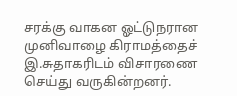சரக்கு வாகன ஓட்டுநரான முனிவாழை கிராமத்தைச் இ.சுதாகரிடம் விசாரணை செய்து வருகின்றனர்.